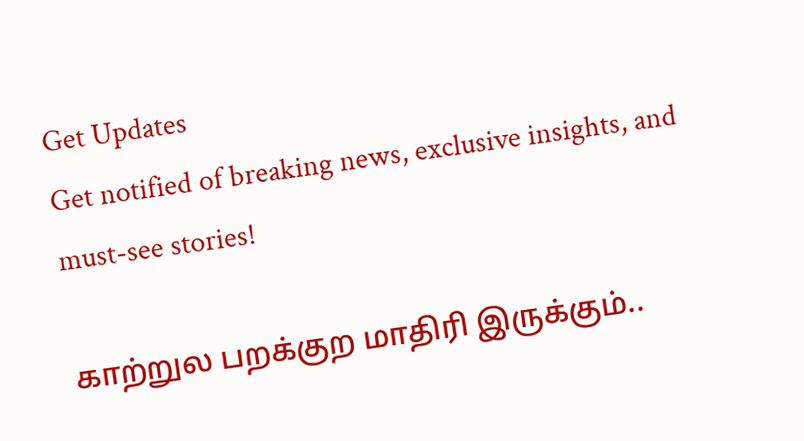Get Updates
Get notified of breaking news, exclusive insights, and must-see stories!

காற்றுல பறக்குற மாதிரி இருக்கும்..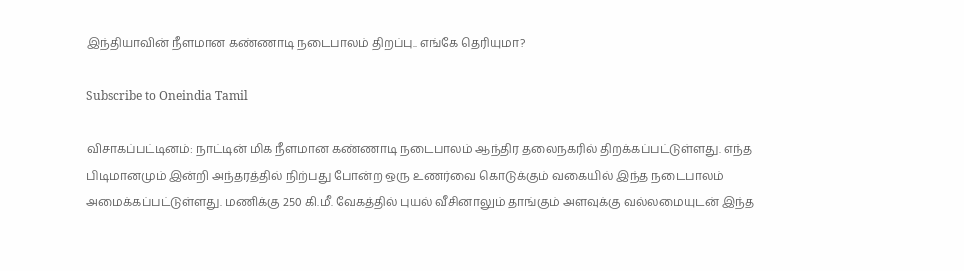இந்தியாவின் நீளமான கண்ணாடி நடைபாலம் திறப்பு.. எங்கே தெரியுமா?

Subscribe to Oneindia Tamil

விசாகப்பட்டினம்: நாட்டின் மிக நீளமான கண்ணாடி நடைபாலம் ஆந்திர தலைநகரில் திறக்கப்பட்டுள்ளது. எந்த பிடிமானமும் இன்றி அந்தரத்தில் நிற்பது போன்ற ஒரு உணர்வை கொடுக்கும் வகையில் இந்த நடைபாலம் அமைக்கப்பட்டுள்ளது. மணிக்கு 250 கி.மீ. வேகத்தில் புயல் வீசினாலும் தாங்கும் அளவுக்கு வல்லமையுடன் இந்த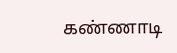கண்ணாடி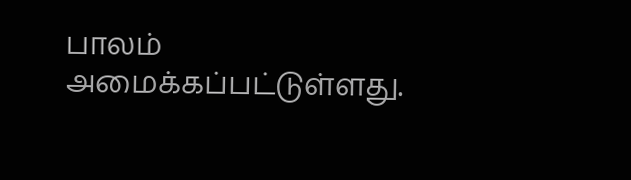பாலம் அமைக்கப்பட்டுள்ளது.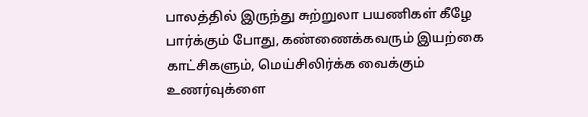பாலத்தில் இருந்து சுற்றுலா பயணிகள் கீழே பார்க்கும் போது, கண்ணைக்கவரும் இயற்கை காட்சிகளும், மெய்சிலிர்க்க வைக்கும் உணர்வுக்ளை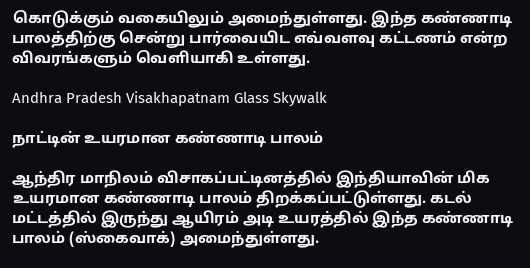கொடுக்கும் வகையிலும் அமைந்துள்ளது. இந்த கண்ணாடி பாலத்திற்கு சென்று பார்வையிட எவ்வளவு கட்டணம் என்ற விவரங்களும் வெளியாகி உள்ளது.

Andhra Pradesh Visakhapatnam Glass Skywalk

நாட்டின் உயரமான கண்ணாடி பாலம்

ஆந்திர மாநிலம் விசாகப்பட்டினத்தில் இந்தியாவின் மிக உயரமான கண்ணாடி பாலம் திறக்கப்பட்டுள்ளது. கடல் மட்டத்தில் இருந்து ஆயிரம் அடி உயரத்தில் இந்த கண்ணாடி பாலம் (ஸ்கைவாக்) அமைந்துள்ளது.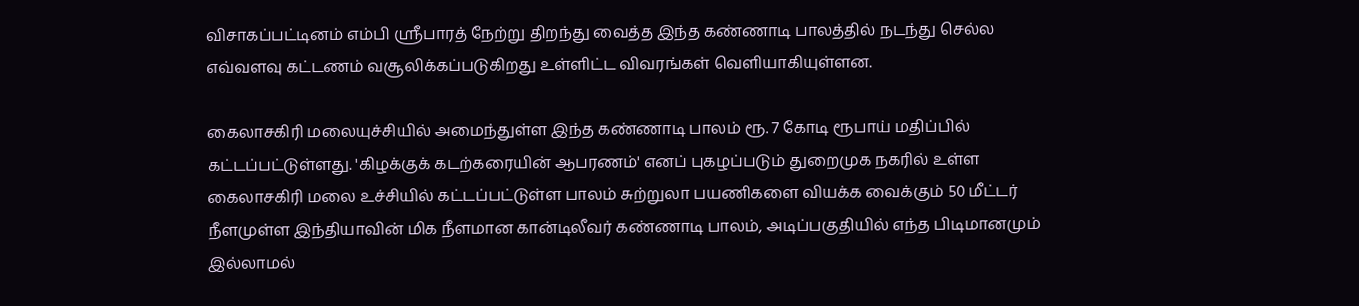விசாகப்பட்டினம் எம்பி ஸ்ரீபாரத் நேற்று திறந்து வைத்த இந்த கண்ணாடி பாலத்தில் நடந்து செல்ல எவ்வளவு கட்டணம் வசூலிக்கப்படுகிறது உள்ளிட்ட விவரங்கள் வெளியாகியுள்ளன.

கைலாசகிரி மலையுச்சியில் அமைந்துள்ள இந்த கண்ணாடி பாலம் ரூ. 7 கோடி ரூபாய் மதிப்பில் கட்டப்பட்டுள்ளது. 'கிழக்குக் கடற்கரையின் ஆபரணம்' எனப் புகழப்படும் துறைமுக நகரில் உள்ள கைலாசகிரி மலை உச்சியில் கட்டப்பட்டுள்ள பாலம் சுற்றுலா பயணிகளை வியக்க வைக்கும் 50 மீட்டர் நீளமுள்ள இந்தியாவின் மிக நீளமான கான்டிலீவர் கண்ணாடி பாலம், அடிப்பகுதியில் எந்த பிடிமானமும் இல்லாமல்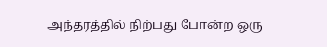அந்தரத்தில் நிற்பது போன்ற ஒரு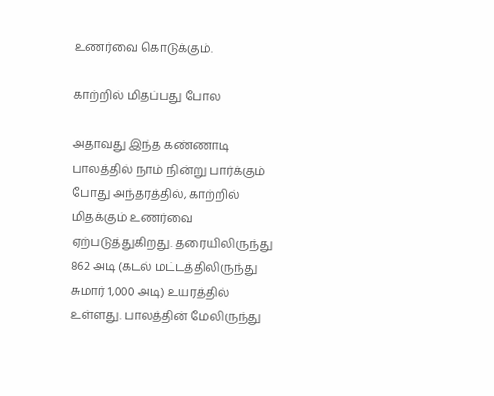உணர்வை கொடுக்கும்.

காற்றில் மிதப்பது போல

அதாவது இந்த கண்ணாடி பாலத்தில் நாம் நின்று பார்க்கும் போது அந்தரத்தில், காற்றில் மிதக்கும் உணர்வை ஏற்படுத்துகிறது. தரையிலிருந்து 862 அடி (கடல் மட்டத்திலிருந்து சுமார் 1,000 அடி) உயரத்தில் உள்ளது. பாலத்தின் மேலிருந்து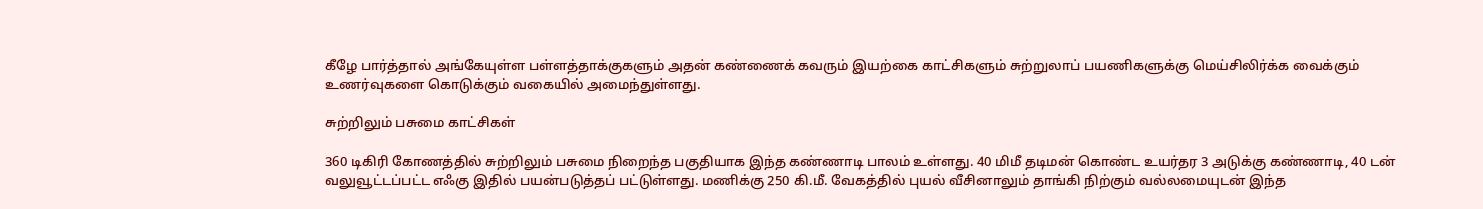கீழே பார்த்தால் அங்கேயுள்ள பள்ளத்தாக்குகளும் அதன் கண்ணைக் கவரும் இயற்கை காட்சிகளும் சுற்றுலாப் பயணிகளுக்கு மெய்சிலிர்க்க வைக்கும் உணர்வுகளை கொடுக்கும் வகையில் அமைந்துள்ளது.

சுற்றிலும் பசுமை காட்சிகள்

360 டிகிரி கோணத்தில் சுற்றிலும் பசுமை நிறைந்த பகுதியாக இந்த கண்ணாடி பாலம் உள்ளது. 40 மிமீ தடிமன் கொண்ட உயர்தர 3 அடுக்கு கண்ணாடி, 40 டன் வலுவூட்டப்பட்ட எஃகு இதில் பயன்படுத்தப் பட்டுள்ளது. மணிக்கு 250 கி.மீ. வேகத்தில் புயல் வீசினாலும் தாங்கி நிற்கும் வல்லமையுடன் இந்த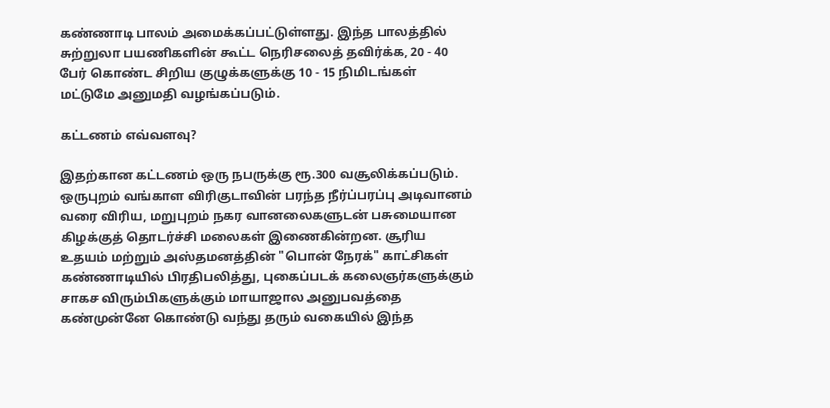கண்ணாடி பாலம் அமைக்கப்பட்டுள்ளது. இந்த பாலத்தில் சுற்றுலா பயணிகளின் கூட்ட நெரிசலைத் தவிர்க்க, 20 - 40 பேர் கொண்ட சிறிய குழுக்களுக்கு 10 - 15 நிமிடங்கள் மட்டுமே அனுமதி வழங்கப்படும்.

கட்டணம் எவ்வளவு?

இதற்கான கட்டணம் ஒரு நபருக்கு ரூ.300 வசூலிக்கப்படும். ஒருபுறம் வங்காள விரிகுடாவின் பரந்த நீர்ப்பரப்பு அடிவானம் வரை விரிய, மறுபுறம் நகர வானலைகளுடன் பசுமையான கிழக்குத் தொடர்ச்சி மலைகள் இணைகின்றன. சூரிய உதயம் மற்றும் அஸ்தமனத்தின் "பொன் நேரக்" காட்சிகள் கண்ணாடியில் பிரதிபலித்து, புகைப்படக் கலைஞர்களுக்கும் சாகச விரும்பிகளுக்கும் மாயாஜால அனுபவத்தை கண்முன்னே கொண்டு வந்து தரும் வகையில் இந்த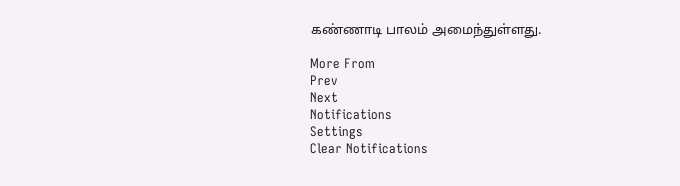கண்ணாடி பாலம் அமைந்துள்ளது.

More From
Prev
Next
Notifications
Settings
Clear Notifications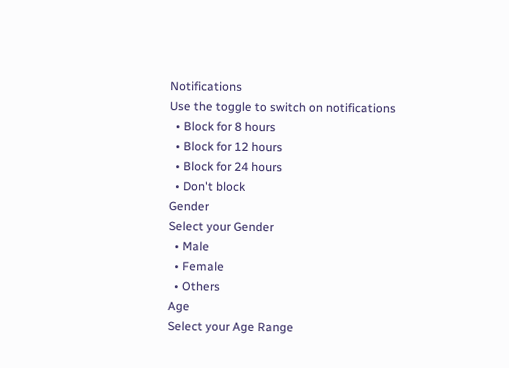Notifications
Use the toggle to switch on notifications
  • Block for 8 hours
  • Block for 12 hours
  • Block for 24 hours
  • Don't block
Gender
Select your Gender
  • Male
  • Female
  • Others
Age
Select your Age Range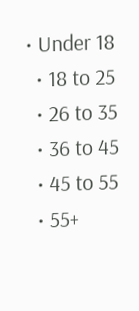• Under 18
  • 18 to 25
  • 26 to 35
  • 36 to 45
  • 45 to 55
  • 55+